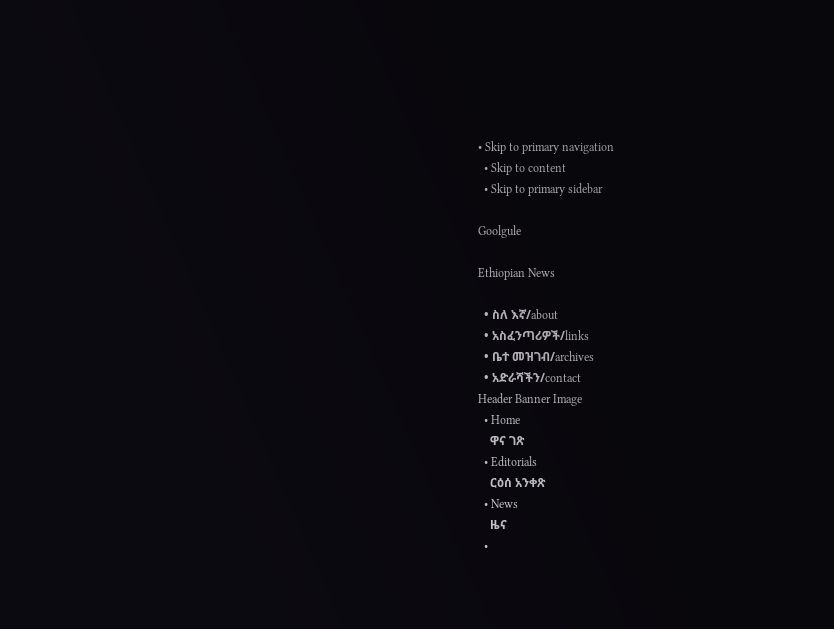• Skip to primary navigation
  • Skip to content
  • Skip to primary sidebar

Goolgule

Ethiopian News

  • ስለ እኛ/about
  • አስፈንጣሪዎች/links
  • ቤተ መዝገብ/archives
  • አድራሻችን/contact
Header Banner Image
  • Home
    ዋና ገጽ
  • Editorials
    ርዕሰ አንቀጽ
  • News
    ዜና
  •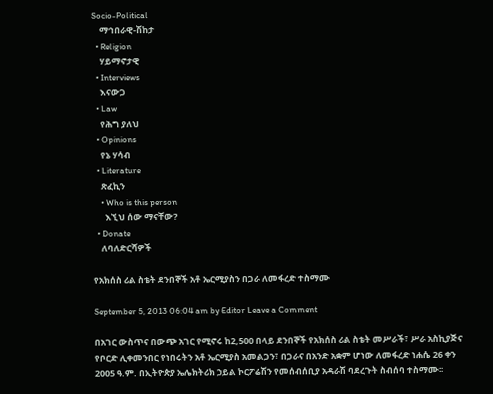Socio-Political
    ማኅበራዊ-ሽከታ
  • Religion
    ሃይማኖታዊ
  • Interviews
    እናውጋ
  • Law
    የሕግ ያለህ
  • Opinions
    የኔ ሃሳብ
  • Literature
    ጽፈኪን
    • Who is this person
      እኚህ ሰው ማናቸው?
  • Donate
    ለባለድርሻዎች

የአክሰስ ሪል ስቴት ደንበኞች አቶ ኤርሚያስን በጋራ ለመፋረድ ተስማሙ

September 5, 2013 06:04 am by Editor Leave a Comment

በአገር ውስጥና በውጭ አገር የሚኖሩ ከ2,500 በላይ ደንበኞች የአክሰስ ሪል ስቴት መሥራች፣ ሥራ አስኪያጅና የቦርድ ሊቀመንበር የነበሩትን አቶ ኤርሚያስ አመልጋን፣ በጋራና በአንድ አቋም ሆነው ለመፋረድ ነሐሴ 26 ቀን 2005 ዓ.ም. በኢትዮጵያ ኤሌክትሪክ ኃይል ኮርፖሬሽን የመሰብሰቢያ አዳራሽ ባደረጉት ስብሰባ ተስማሙ፡፡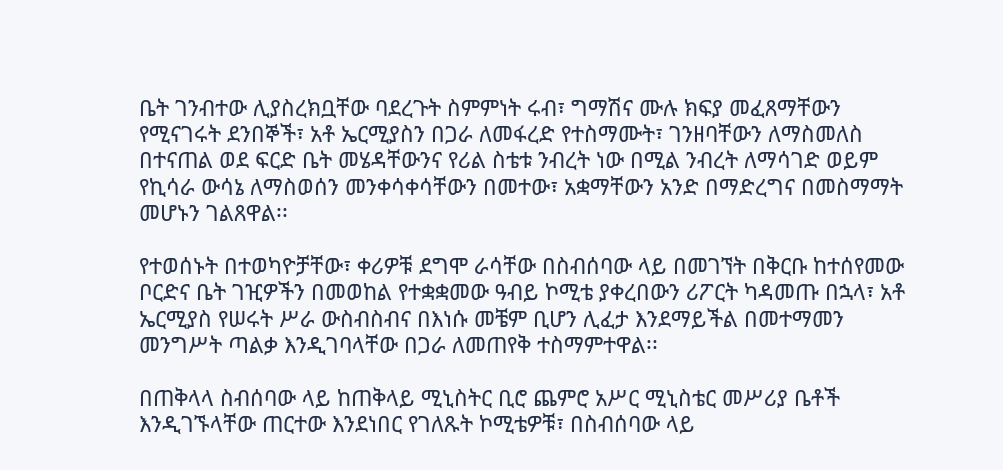ቤት ገንብተው ሊያስረክቧቸው ባደረጉት ስምምነት ሩብ፣ ግማሽና ሙሉ ክፍያ መፈጸማቸውን የሚናገሩት ደንበኞች፣ አቶ ኤርሚያስን በጋራ ለመፋረድ የተስማሙት፣ ገንዘባቸውን ለማስመለስ በተናጠል ወደ ፍርድ ቤት መሄዳቸውንና የሪል ስቴቱ ንብረት ነው በሚል ንብረት ለማሳገድ ወይም የኪሳራ ውሳኔ ለማስወሰን መንቀሳቀሳቸውን በመተው፣ አቋማቸውን አንድ በማድረግና በመስማማት መሆኑን ገልጸዋል፡፡

የተወሰኑት በተወካዮቻቸው፣ ቀሪዎቹ ደግሞ ራሳቸው በስብሰባው ላይ በመገኘት በቅርቡ ከተሰየመው ቦርድና ቤት ገዢዎችን በመወከል የተቋቋመው ዓብይ ኮሚቴ ያቀረበውን ሪፖርት ካዳመጡ በኋላ፣ አቶ ኤርሚያስ የሠሩት ሥራ ውስብስብና በእነሱ መቼም ቢሆን ሊፈታ እንደማይችል በመተማመን መንግሥት ጣልቃ እንዲገባላቸው በጋራ ለመጠየቅ ተስማምተዋል፡፡

በጠቅላላ ስብሰባው ላይ ከጠቅላይ ሚኒስትር ቢሮ ጨምሮ አሥር ሚኒስቴር መሥሪያ ቤቶች እንዲገኙላቸው ጠርተው እንደነበር የገለጹት ኮሚቴዎቹ፣ በስብሰባው ላይ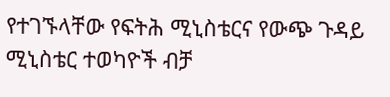የተገኙላቸው የፍትሕ ሚኒስቴርና የውጭ ጉዳይ ሚኒስቴር ተወካዮች ብቻ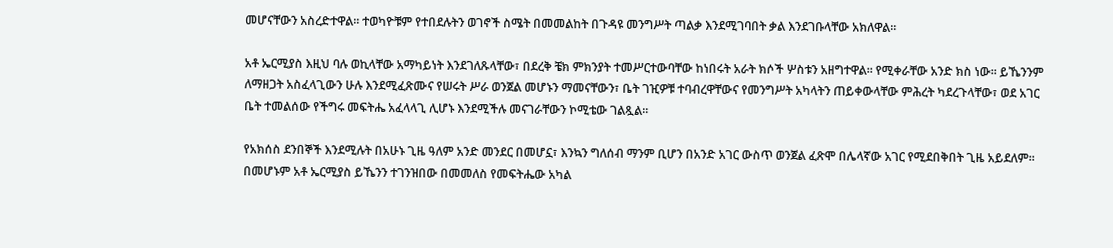መሆናቸውን አስረድተዋል፡፡ ተወካዮቹም የተበደሉትን ወገኖች ስሜት በመመልከት በጉዳዩ መንግሥት ጣልቃ እንደሚገባበት ቃል እንደገቡላቸው አክለዋል፡፡

አቶ ኤርሚያስ እዚህ ባሉ ወኪላቸው አማካይነት እንደገለጹላቸው፣ በደረቅ ቼክ ምክንያት ተመሥርተውባቸው ከነበሩት አራት ክሶች ሦስቱን አዘግተዋል፡፡ የሚቀራቸው አንድ ክስ ነው፡፡ ይኼንንም ለማዘጋት አስፈላጊውን ሁሉ እንደሚፈጽሙና የሠሩት ሥራ ወንጀል መሆኑን ማመናቸውን፣ ቤት ገዢዎቹ ተባብረዋቸውና የመንግሥት አካላትን ጠይቀውላቸው ምሕረት ካደረጉላቸው፣ ወደ አገር ቤት ተመልሰው የችግሩ መፍትሔ አፈላላጊ ሊሆኑ እንደሚችሉ መናገራቸውን ኮሚቴው ገልጿል፡፡

የአክሰስ ደንበኞች እንደሚሉት በአሁኑ ጊዜ ዓለም አንድ መንደር በመሆኗ፣ እንኳን ግለሰብ ማንም ቢሆን በአንድ አገር ውስጥ ወንጀል ፈጽሞ በሌላኛው አገር የሚደበቅበት ጊዜ አይደለም፡፡ በመሆኑም አቶ ኤርሚያስ ይኼንን ተገንዝበው በመመለስ የመፍትሔው አካል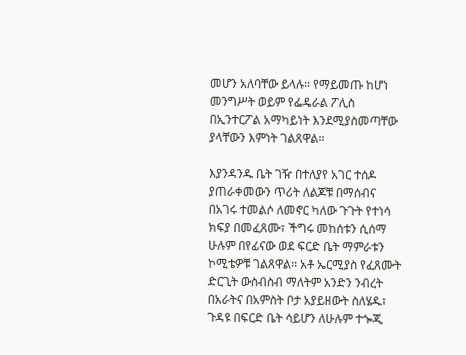መሆን አለባቸው ይላሉ፡፡ የማይመጡ ከሆነ መንግሥት ወይም የፌዴራል ፖሊስ በኢንተርፖል አማካይነት እንደሚያስመጣቸው ያላቸውን እምነት ገልጸዋል፡፡

እያንዳንዱ ቤት ገዥ በተለያየ አገር ተሰዶ ያጠራቀመውን ጥሪት ለልጆቹ በማሰብና በአገሩ ተመልሶ ለመኖር ካለው ጉጉት የተነሳ ክፍያ በመፈጸሙ፣ ችግሩ መከሰቱን ሲሰማ ሁሉም በየፊናው ወደ ፍርድ ቤት ማምራቱን ኮሚቴዎቹ ገልጸዋል፡፡ አቶ ኤርሚያስ የፈጸሙት ድርጊት ውስብስብ ማለትም አንድን ንብረት በአራትና በአምስት ቦታ አያይዘውት ስለሄዱ፣ ጉዳዩ በፍርድ ቤት ሳይሆን ለሁሉም ተጐጂ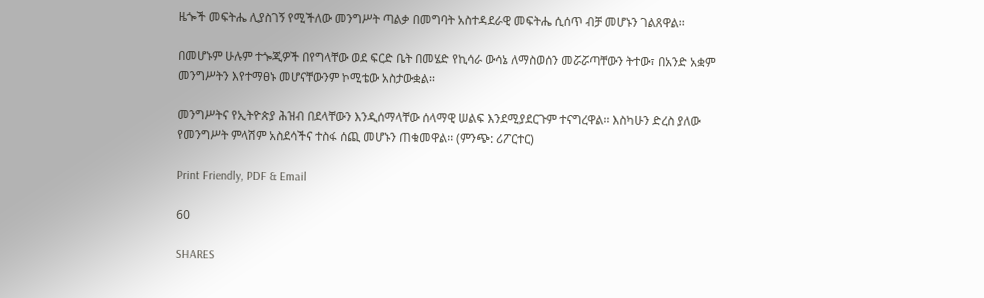ዜጐች መፍትሔ ሊያስገኝ የሚችለው መንግሥት ጣልቃ በመግባት አስተዳደራዊ መፍትሔ ሲሰጥ ብቻ መሆኑን ገልጸዋል፡፡

በመሆኑም ሁሉም ተጐጂዎች በየግላቸው ወደ ፍርድ ቤት በመሄድ የኪሳራ ውሳኔ ለማስወሰን መሯሯጣቸውን ትተው፣ በአንድ አቋም መንግሥትን እየተማፀኑ መሆናቸውንም ኮሚቴው አስታውቋል፡፡

መንግሥትና የኢትዮጵያ ሕዝብ በደላቸውን እንዲሰማላቸው ሰላማዊ ሠልፍ እንደሚያደርጉም ተናግረዋል፡፡ እስካሁን ድረስ ያለው የመንግሥት ምላሽም አስደሳችና ተስፋ ሰጪ መሆኑን ጠቁመዋል፡፡ (ምንጭ: ሪፖርተር)

Print Friendly, PDF & Email

60

SHARES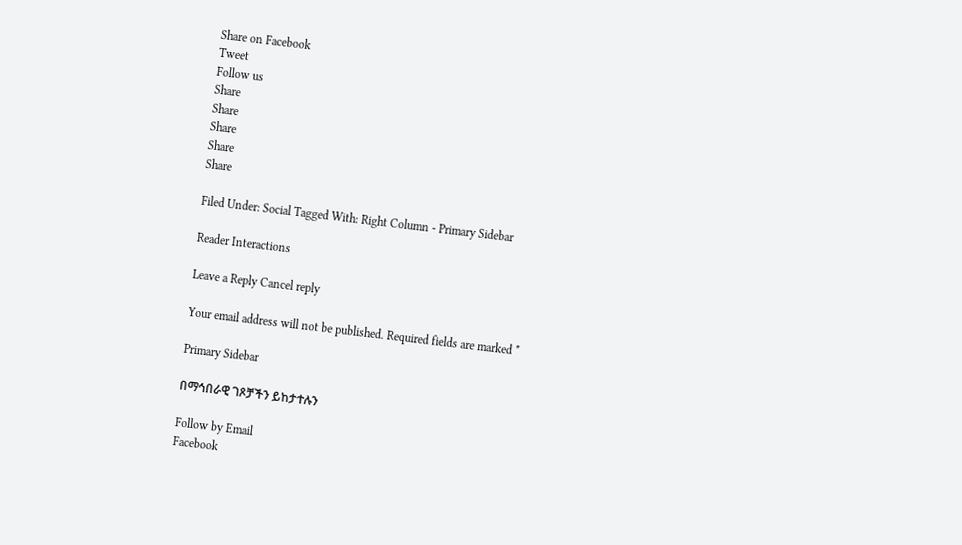Share on Facebook
Tweet
Follow us
Share
Share
Share
Share
Share

Filed Under: Social Tagged With: Right Column - Primary Sidebar

Reader Interactions

Leave a Reply Cancel reply

Your email address will not be published. Required fields are marked *

Primary Sidebar

በማኅበራዊ ገጾቻችን ይከታተሉን

Follow by Email
Facebook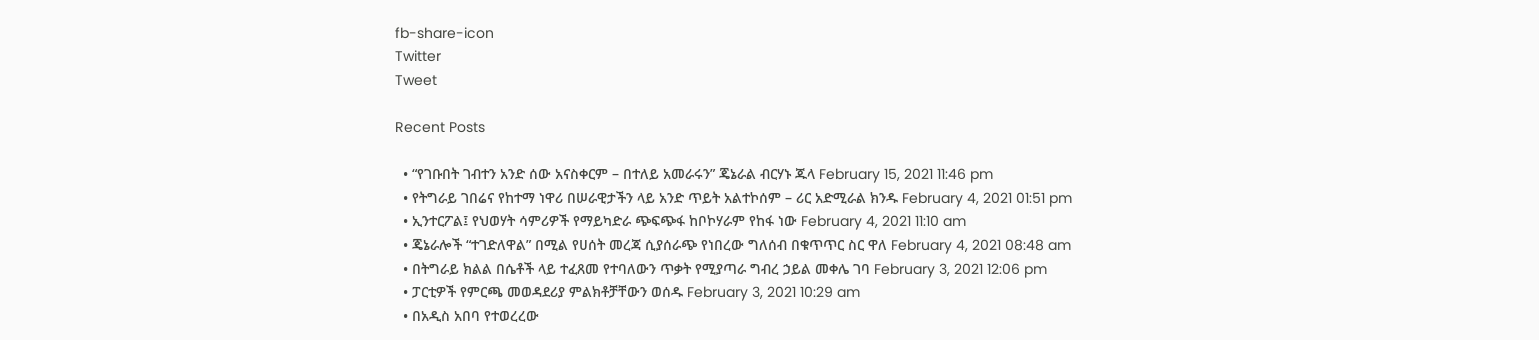fb-share-icon
Twitter
Tweet

Recent Posts

  • “የገቡበት ገብተን አንድ ሰው አናስቀርም – በተለይ አመራሩን” ጄኔራል ብርሃኑ ጁላ February 15, 2021 11:46 pm
  • የትግራይ ገበሬና የከተማ ነዋሪ በሠራዊታችን ላይ አንድ ጥይት አልተኮሰም – ሪር አድሚራል ክንዱ February 4, 2021 01:51 pm
  • ኢንተርፖል፤ የህወሃት ሳምሪዎች የማይካድራ ጭፍጭፋ ከቦኮሃራም የከፋ ነው February 4, 2021 11:10 am
  • ጄኔራሎች “ተገድለዋል” በሚል የሀሰት መረጃ ሲያሰራጭ የነበረው ግለሰብ በቁጥጥር ስር ዋለ February 4, 2021 08:48 am
  • በትግራይ ክልል በሴቶች ላይ ተፈጸመ የተባለውን ጥቃት የሚያጣራ ግብረ ኃይል መቀሌ ገባ February 3, 2021 12:06 pm
  • ፓርቲዎች የምርጫ መወዳደሪያ ምልክቶቻቸውን ወሰዱ February 3, 2021 10:29 am
  • በአዲስ አበባ የተወረረው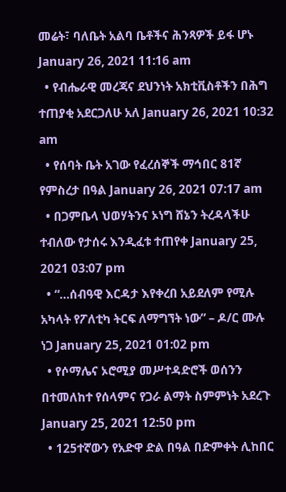መሬት፣ ባለቤት አልባ ቤቶችና ሕንጻዎች ይፋ ሆኑ January 26, 2021 11:16 am
  • የብሔራዊ መረጃና ደህንነት አክቲቪስቶችን በሕግ ተጠያቂ አደርጋለሁ አለ January 26, 2021 10:32 am
  • የሰባት ቤት አገው የፈረሰኞች ማኅበር 81ኛ የምስረታ በዓል January 26, 2021 07:17 am
  • በጋምቤላ ህወሃትንና ኦነግ ሸኔን ትረዳላችሁ ተብለው የታሰሩ እንዲፈቱ ተጠየቀ January 25, 2021 03:07 pm
  • “…ሰብዓዊ እርዳታ እየቀረበ አይደለም የሚሉ አካላት የፖለቲካ ትርፍ ለማግኘት ነው” – ዶ/ር ሙሉ ነጋ January 25, 2021 01:02 pm
  • የሶማሌና ኦሮሚያ መሥተዳድሮች ወሰንን በተመለከተ የሰላምና የጋራ ልማት ስምምነት አደረጉ January 25, 2021 12:50 pm
  • 125ተኛውን የአድዋ ድል በዓል በድምቀት ሊከበር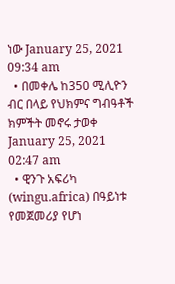ነው January 25, 2021 09:34 am
  • በመቀሌ ከ350 ሚሊዮን ብር በላይ የህክምና ግብዓቶች ክምችት መኖሩ ታወቀ January 25, 2021 02:47 am
  • ዊንጉ አፍሪካ (wingu.africa) በዓይነቱ የመጀመሪያ የሆነ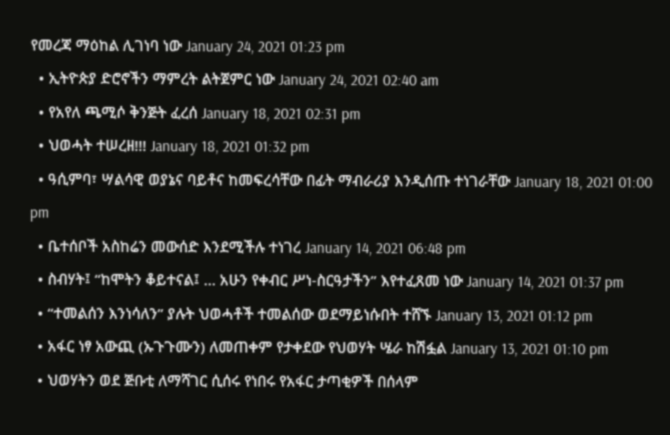የመረጃ ማዕከል ሊገነባ ነው January 24, 2021 01:23 pm
  • ኢትዮጵያ ድሮኖችን ማምረት ልትጀምር ነው January 24, 2021 02:40 am
  • የአየለ ጫሚሶ ቅንጅት ፈረሰ January 18, 2021 02:31 pm
  • ህወሓት ተሠረዘ!!! January 18, 2021 01:32 pm
  • ዓሲምባ፣ ሣልሳዊ ወያኔና ባይቶና ከመፍረሳቸው በፊት ማብራሪያ እንዲሰጡ ተነገራቸው January 18, 2021 01:00 pm
  • ቤተሰቦች አስከሬን መውሰድ እንደሚችሉ ተነገረ January 14, 2021 06:48 pm
  • ስብሃት፤ “ከሞትን ቆይተናል፤ … አሁን የቀብር ሥነ-ስርዓታችን” እየተፈጸመ ነው January 14, 2021 01:37 pm
  • “ተመልሰን እንነሳለን” ያሉት ህወሓቶች ተመልሰው ወደማይነሱበት ተሸኙ January 13, 2021 01:12 pm
  • አፋር ነፃ አውጪ (ኡጉጉሙን) ለመጠቀም የታቀደው የህወሃት ሤራ ከሽፏል January 13, 2021 01:10 pm
  • ህወሃትን ወደ ጅቡቲ ለማሻገር ሲሰሩ የነበሩ የአፋር ታጣቂዎች በሰላም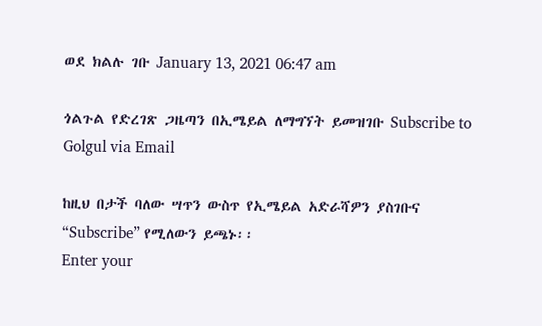ወደ ክልሉ ገቡ January 13, 2021 06:47 am

ጎልጉል የድረገጽ ጋዜጣን በኢሜይል ለማግኘት ይመዝገቡ Subscribe to Golgul via Email

ከዚህ በታች ባለው ሣጥን ውስጥ የኢሜይል አድራሻዎን ያስገቡና “Subscribe” የሚለውን ይጫኑ፡፡
Enter your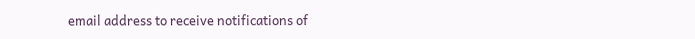email address to receive notifications of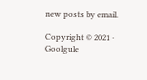new posts by email.

Copyright © 2021 · Goolgule